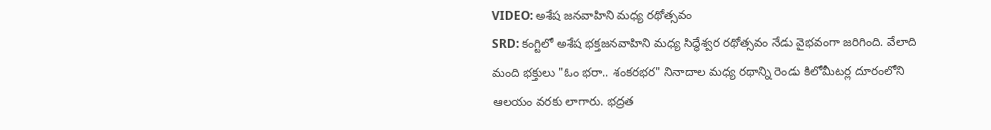VIDEO: అశేష జనవాహిని మధ్య రథోత్సవం
SRD: కంగ్టిలో అశేష భక్తజనవాహిని మధ్య సిద్ధేశ్వర రథోత్సవం నేడు వైభవంగా జరిగింది. వేలాది మంది భక్తులు "ఓం భరా.. శంకరభర" నినాదాల మధ్య రథాన్ని రెండు కిలోమీటర్ల దూరంలోని ఆలయం వరకు లాగారు. భద్రత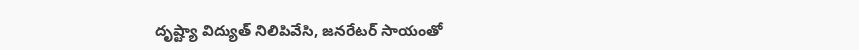దృష్ట్యా విద్యుత్ నిలిపివేసి, జనరేటర్ సాయంతో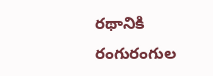రథానికి రంగురంగుల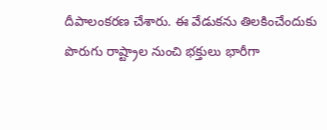దీపాలంకరణ చేశారు. ఈ వేడుకను తిలకించేందుకు పొరుగు రాష్ట్రాల నుంచి భక్తులు భారీగా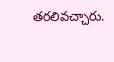తరలివచ్చారు.